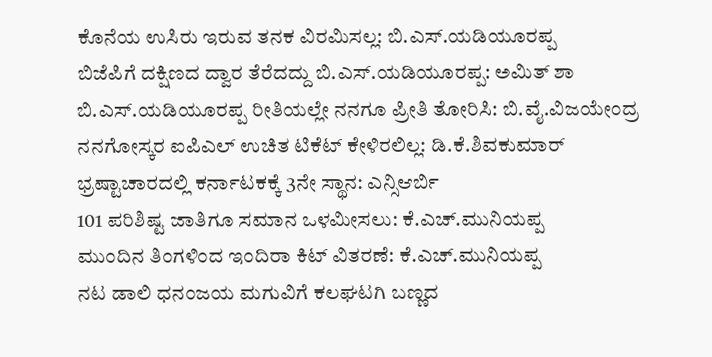ಕೊನೆಯ ಉಸಿರು ಇರುವ ತನಕ ವಿರಮಿಸಲ್ಲ: ಬಿ.ಎಸ್.ಯಡಿಯೂರಪ್ಪ
ಬಿಜೆಪಿಗೆ ದಕ್ಷಿಣದ ದ್ವಾರ ತೆರೆದದ್ದು ಬಿ.ಎಸ್.ಯಡಿಯೂರಪ್ಪ: ಅಮಿತ್ ಶಾ
ಬಿ.ಎಸ್.ಯಡಿಯೂರಪ್ಪ ರೀತಿಯಲ್ಲೇ ನನಗೂ ಪ್ರೀತಿ ತೋರಿಸಿ: ಬಿ.ವೈ.ವಿಜಯೇಂದ್ರ
ನನಗೋಸ್ಕರ ಐಪಿಎಲ್ ಉಚಿತ ಟಿಕೆಟ್ ಕೇಳಿರಲಿಲ್ಲ: ಡಿ.ಕೆ.ಶಿವಕುಮಾರ್
ಭ್ರಷ್ಟಾಚಾರದಲ್ಲಿ ಕರ್ನಾಟಕಕ್ಕೆ 3ನೇ ಸ್ಥಾನ: ಎನ್ಸಿಆರ್ಬಿ
101 ಪರಿಶಿಷ್ಟ ಜಾತಿಗೂ ಸಮಾನ ಒಳಮೀಸಲು: ಕೆ.ಎಚ್.ಮುನಿಯಪ್ಪ
ಮುಂದಿನ ತಿಂಗಳಿಂದ ಇಂದಿರಾ ಕಿಟ್ ವಿತರಣೆ: ಕೆ.ಎಚ್.ಮುನಿಯಪ್ಪ
ನಟ ಡಾಲಿ ಧನಂಜಯ ಮಗುವಿಗೆ ಕಲಘಟಗಿ ಬಣ್ಣದ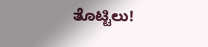ತೊಟ್ಟಿಲು!